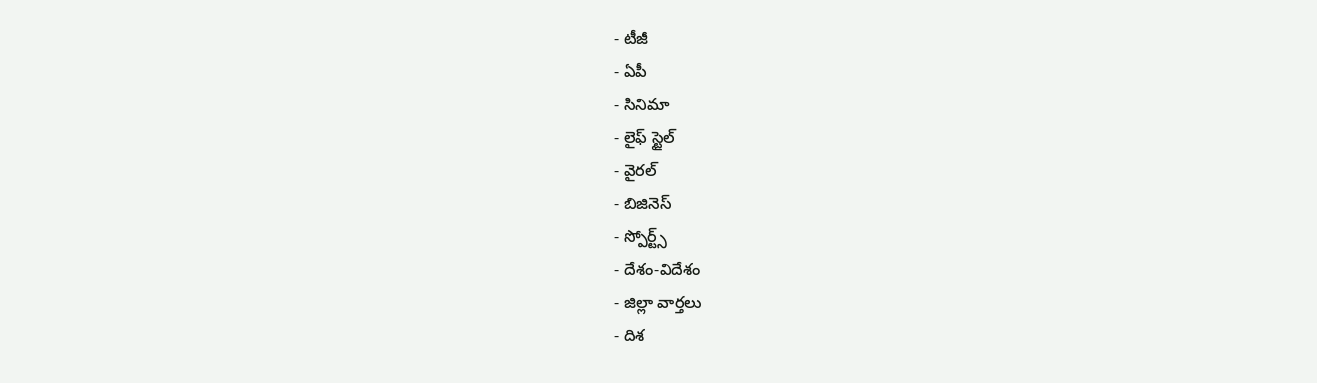- టీజీ
- ఏపీ
- సినిమా
- లైఫ్ స్టైల్
- వైరల్
- బిజినెస్
- స్పోర్ట్స్
- దేశం-విదేశం
- జిల్లా వార్తలు
- దిశ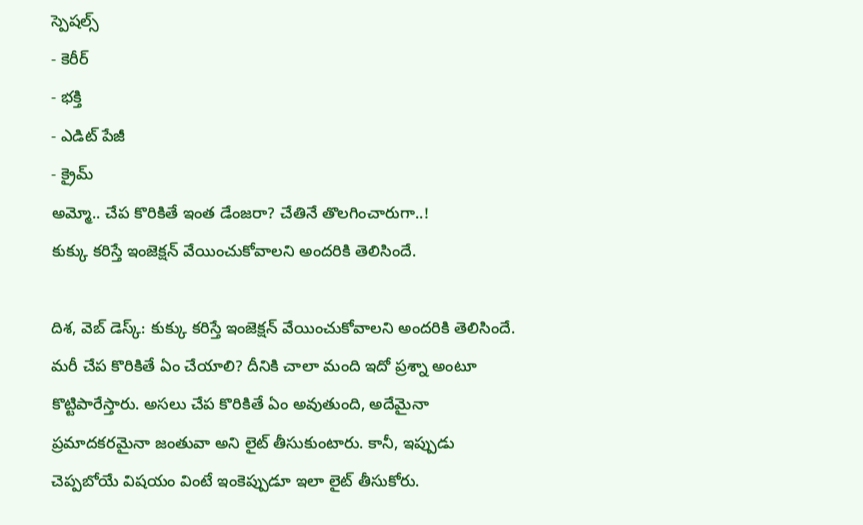స్పెషల్స్
- కెరీర్
- భక్తి
- ఎడిట్ పేజీ
- క్రైమ్
అమ్మో.. చేప కొరికితే ఇంత డేంజరా? చేతినే తొలగించారుగా..!
కుక్కు కరిస్తే ఇంజెక్షన్ వేయించుకోవాలని అందరికి తెలిసిందే.

దిశ, వెబ్ డెస్క్: కుక్కు కరిస్తే ఇంజెక్షన్ వేయించుకోవాలని అందరికి తెలిసిందే. మరీ చేప కొరికితే ఏం చేయాలి? దీనికి చాలా మంది ఇదో ప్రశ్నా అంటూ కొట్టిపారేస్తారు. అసలు చేప కొరికితే ఏం అవుతుంది, అదేమైనా ప్రమాదకరమైనా జంతువా అని లైట్ తీసుకుంటారు. కానీ, ఇప్పుడు చెప్పబోయే విషయం వింటే ఇంకెప్పుడూ ఇలా లైట్ తీసుకోరు.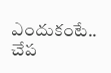ఎందుకంటే.. చేప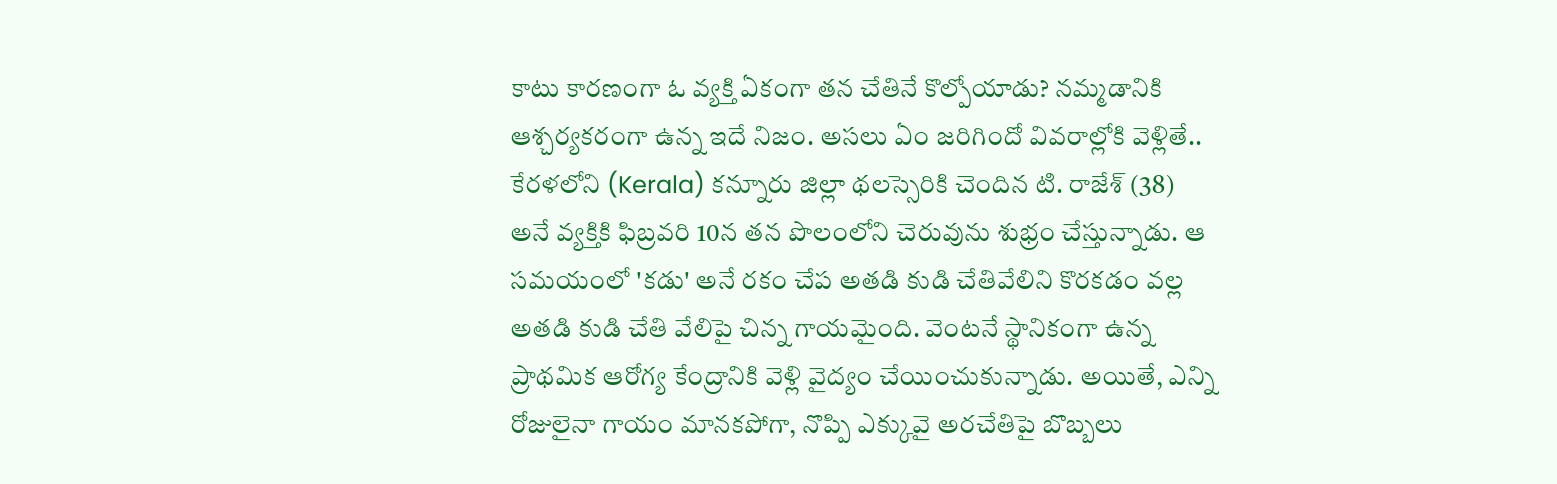కాటు కారణంగా ఓ వ్యక్తి ఏకంగా తన చేతినే కొల్పోయాడు? నమ్మడానికి ఆశ్చర్యకరంగా ఉన్న ఇదే నిజం. అసలు ఏం జరిగిందో వివరాల్లోకి వెళ్లితే..
కేరళలోని (Kerala) కన్నూరు జిల్లా థలస్సెరికి చెందిన టి. రాజేశ్ (38) అనే వ్యక్తికి ఫిబ్రవరి 10న తన పొలంలోని చెరువును శుభ్రం చేస్తున్నాడు. ఆ సమయంలో 'కడు' అనే రకం చేప అతడి కుడి చేతివేలిని కొరకడం వల్ల అతడి కుడి చేతి వేలిపై చిన్న గాయమైంది. వెంటనే స్థానికంగా ఉన్న ప్రాథమిక ఆరోగ్య కేంద్రానికి వెళ్లి వైద్యం చేయించుకున్నాడు. అయితే, ఎన్ని రోజులైనా గాయం మానకపోగా, నొప్పి ఎక్కువై అరచేతిపై బొబ్బలు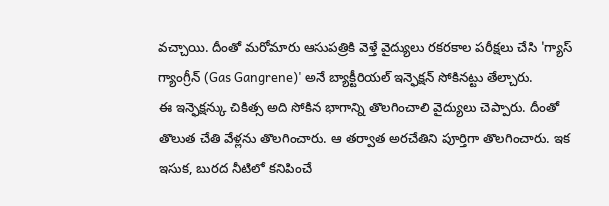వచ్చాయి. దీంతో మరోమారు ఆసుపత్రికి వెళ్తే వైద్యులు రకరకాల పరీక్షలు చేసి 'గ్యాస్ గ్యాంగ్రీన్ (Gas Gangrene)' అనే బ్యాక్టీరియల్ ఇన్ఫెక్షన్ సోకినట్టు తేల్చారు.
ఈ ఇన్ఫెక్షన్కు చికిత్స అది సోకిన భాగాన్ని తొలగించాలి వైద్యులు చెప్పారు. దీంతో తొలుత చేతి వేళ్లను తొలగించారు. ఆ తర్వాత అరచేతిని పూర్తిగా తొలగించారు. ఇక ఇసుక, బురద నీటిలో కనిపించే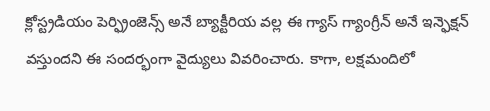క్లోస్ట్రడియం పెర్ఫ్రింజెన్స్ అనే బ్యాక్టీరియ వల్ల ఈ గ్యాస్ గ్యాంగ్రీన్ అనే ఇన్ఫెక్షన్ వస్తుందని ఈ సందర్భంగా వైద్యులు వివరించారు. కాగా, లక్షమందిలో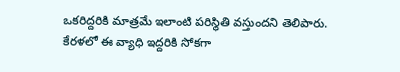ఒకరిద్దరికి మాత్రమే ఇలాంటి పరిస్థితి వస్తుందని తెలిపారు. కేరళలో ఈ వ్యాధి ఇద్దరికి సోకగా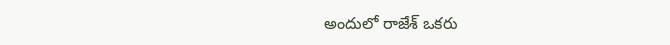అందులో రాజేశ్ ఒకరు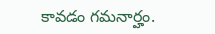కావడం గమనార్హం.